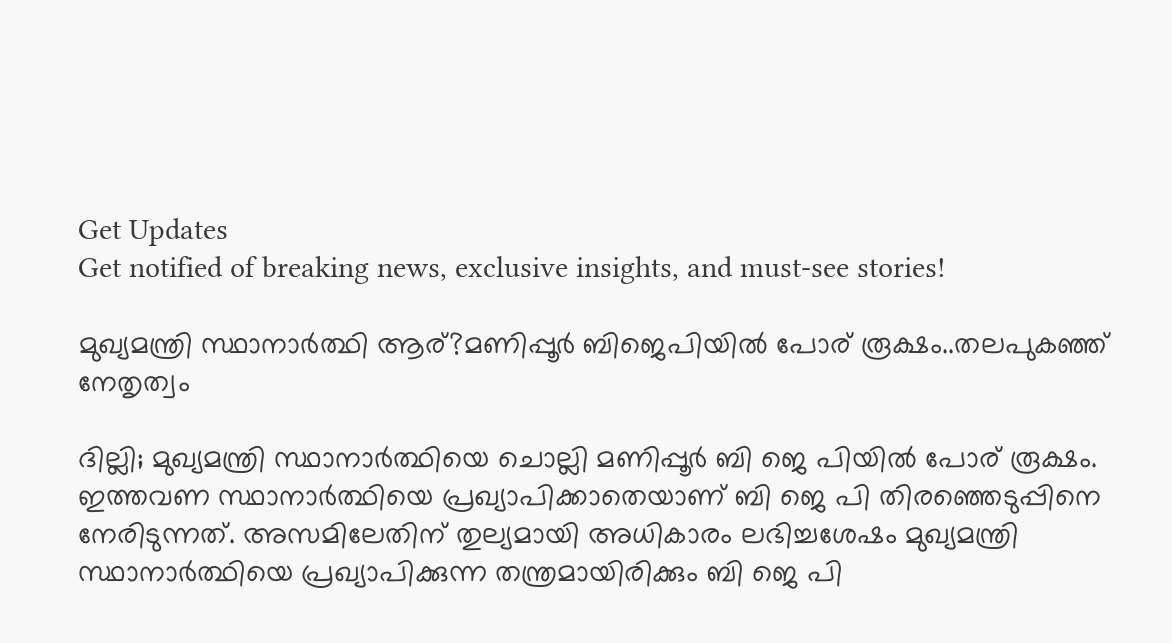Get Updates
Get notified of breaking news, exclusive insights, and must-see stories!

മുഖ്യമന്ത്രി സ്ഥാനാർത്ഥി ആര്?മണിപ്പൂർ ബിജെപിയിൽ പോര് രൂക്ഷം..തലപുക‍ഞ്ഞ് നേതൃത്വം

ദില്ലി; മുഖ്യമന്ത്രി സ്ഥാനാർത്ഥിയെ ചൊല്ലി മണിപ്പൂർ ബി ജെ പിയിൽ പോര് രൂക്ഷം. ഇത്തവണ സ്ഥാനാർത്ഥിയെ പ്രഖ്യാപിക്കാതെയാണ് ബി ജെ പി തിരഞ്ഞെടുപ്പിനെ നേരിടുന്നത്. അസമിലേതിന് തുല്യമായി അധികാരം ലഭിച്ചശേഷം മുഖ്യമന്ത്രി സ്ഥാനാർത്ഥിയെ പ്രഖ്യാപിക്കുന്ന തന്ത്രമായിരിക്കും ബി ജെ പി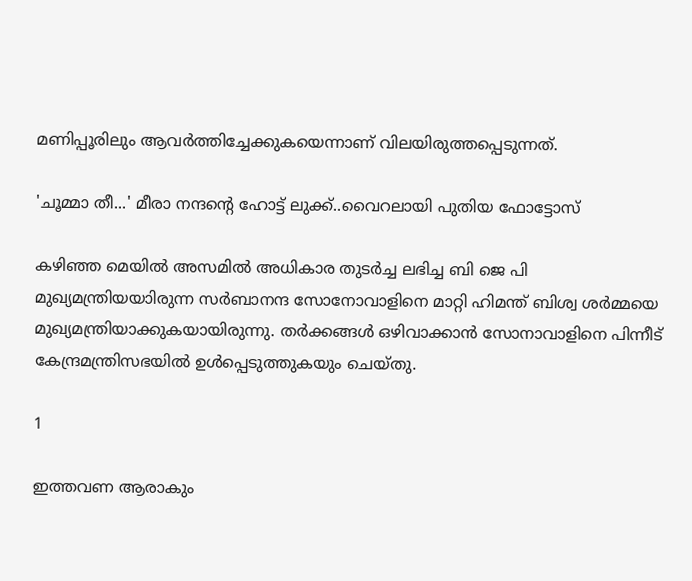മണിപ്പൂരിലും ആവർത്തിച്ചേക്കുകയെന്നാണ് വിലയിരുത്തപ്പെടുന്നത്.

'ചൂമ്മാ തീ...' മീരാ നന്ദന്റെ ഹോട്ട് ലുക്ക്..വൈറലായി പുതിയ ഫോട്ടോസ്

കഴിഞ്ഞ മെയിൽ അസമിൽ അധികാര തുടർച്ച ലഭിച്ച ബി ജെ പി മുഖ്യമന്ത്രിയയാിരുന്ന സർബാനന്ദ സോനോവാളിനെ മാറ്റി ഹിമന്ത് ബിശ്വ ശർമ്മയെ മുഖ്യമന്ത്രിയാക്കുകയായിരുന്നു. തർക്കങ്ങൾ ഒഴിവാക്കാൻ സോനാവാളിനെ പിന്നീട് കേന്ദ്രമന്ത്രിസഭയിൽ ഉൾപ്പെടുത്തുകയും ചെയ്തു.

1

ഇത്തവണ ആരാകും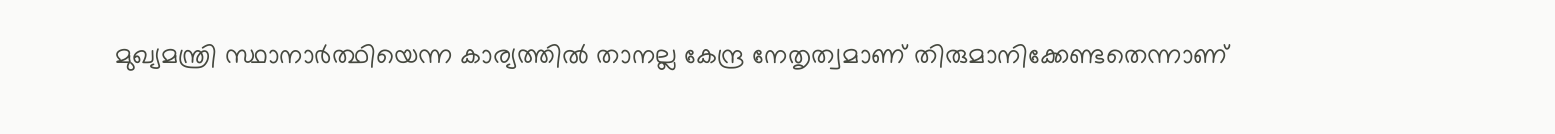മുഖ്യമന്ത്രി സ്ഥാനാർത്ഥിയെന്ന കാര്യത്തിൽ താനല്ല കേന്ദ്ര നേതൃത്വമാണ് തിരുമാനിക്കേണ്ടതെന്നാണ്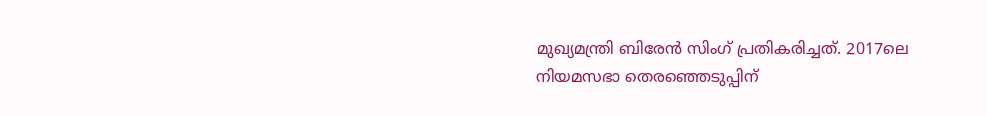മുഖ്യമന്ത്രി ബിരേൻ സിംഗ് പ്രതികരിച്ചത്. 2017ലെ നിയമസഭാ തെരഞ്ഞെടുപ്പിന്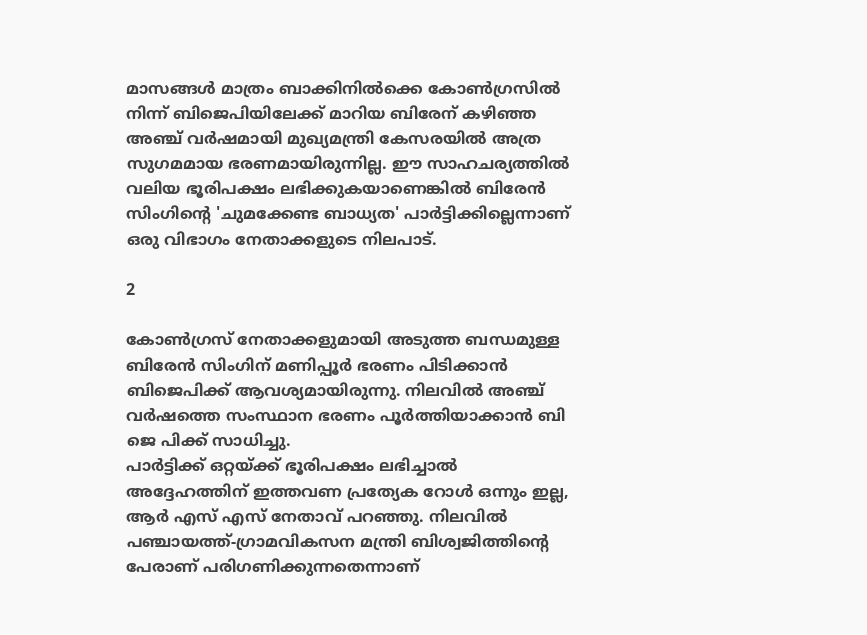മാസങ്ങൾ മാത്രം ബാക്കിനിൽക്കെ കോൺഗ്രസിൽ നിന്ന് ബിജെപിയിലേക്ക് മാറിയ ബിരേന് കഴിഞ്ഞ അഞ്ച് വർഷമായി മുഖ്യമന്ത്രി കേസരയിൽ അത്ര സുഗമമായ ഭരണമായിരുന്നില്ല. ഈ സാഹചര്യത്തിൽ വലിയ ഭൂരിപക്ഷം ലഭിക്കുകയാണെങ്കിൽ ബിരേൻ സിംഗിന്റെ 'ചുമക്കേണ്ട ബാധ്യത' പാർട്ടിക്കില്ലെന്നാണ് ഒരു വിഭാഗം നേതാക്കളുടെ നിലപാട്.

2

കോൺഗ്രസ് നേതാക്കളുമായി അടുത്ത ബന്ധമുള്ള ബിരേൻ സിംഗിന് മണിപ്പൂർ ഭരണം പിടിക്കാൻ ബിജെപിക്ക് ആവശ്യമായിരുന്നു. നിലവിൽ അഞ്ച് വർഷത്തെ സംസ്ഥാന ഭരണം പൂർത്തിയാക്കാൻ ബി ജെ പിക്ക് സാധിച്ചു.
പാർട്ടിക്ക് ഒറ്റയ്ക്ക് ഭൂരിപക്ഷം ലഭിച്ചാൽ അദ്ദേഹത്തിന് ഇത്തവണ പ്രത്യേക റോൾ ഒന്നും ഇല്ല, ആർ എസ് എസ് നേതാവ് പറഞ്ഞു. നിലവിൽ പഞ്ചായത്ത്-ഗ്രാമവികസന മന്ത്രി ബിശ്വജിത്തിന്റെ പേരാണ് പരിഗണിക്കുന്നതെന്നാണ്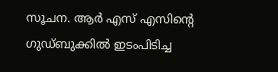സൂചന. ആർ എസ് എസിന്റെ ഗുഡ്ബുക്കിൽ ഇടംപിടിച്ച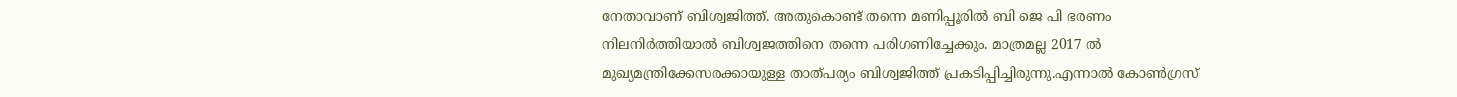നേതാവാണ് ബിശ്വജിത്ത്. അതുകൊണ്ട് തന്നെ മണിപ്പൂരിൽ ബി ജെ പി ഭരണം നിലനിർത്തിയാൽ ബിശ്വജത്തിനെ തന്നെ പരിഗണിച്ചേക്കും. മാത്രമല്ല 2017 ൽ മുഖ്യമന്ത്രിക്കേസരക്കായുള്ള താത്പര്യം ബിശ്വജിത്ത് പ്രകടിപ്പിച്ചിരുന്നു.എന്നാൽ കോൺഗ്രസ്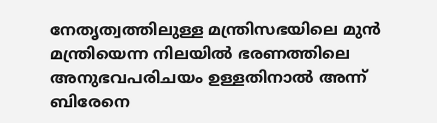നേതൃത്വത്തിലുള്ള മന്ത്രിസഭയിലെ മുൻ മന്ത്രിയെന്ന നിലയിൽ ഭരണത്തിലെ അനുഭവപരിചയം ഉള്ളതിനാൽ അന്ന് ബിരേനെ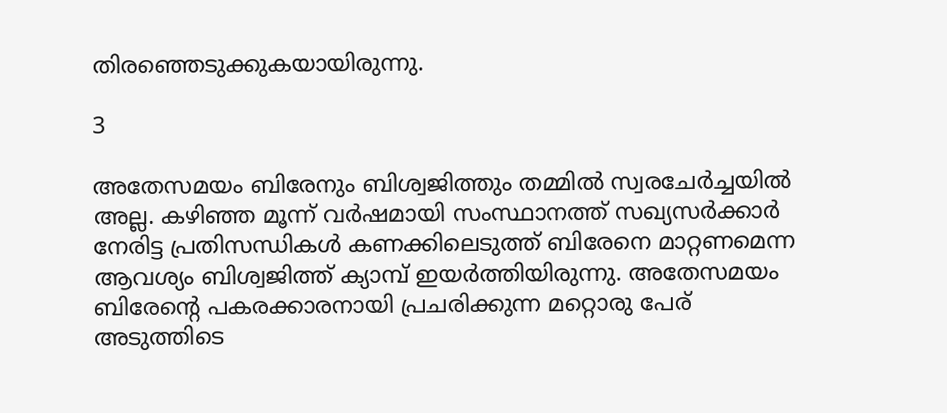തിരഞ്ഞെടുക്കുകയായിരുന്നു.

3

അതേസമയം ബിരേനും ബിശ്വജിത്തും തമ്മിൽ സ്വരചേർച്ചയിൽ അല്ല. കഴിഞ്ഞ മൂന്ന് വർഷമായി സംസ്ഥാനത്ത് സഖ്യസർക്കാർ നേരിട്ട പ്രതിസന്ധികൾ കണക്കിലെടുത്ത് ബിരേനെ മാറ്റണമെന്ന ആവശ്യം ബിശ്വജിത്ത് ക്യാമ്പ് ഇയർത്തിയിരുന്നു. അതേസമയം ബിരേന്റെ പകരക്കാരനായി പ്രചരിക്കുന്ന മറ്റൊരു പേര് അടുത്തിടെ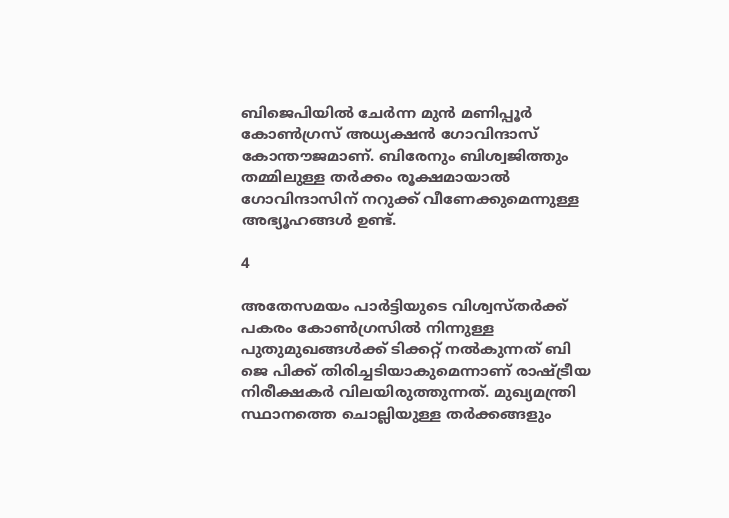ബിജെപിയിൽ ചേർന്ന മുൻ മണിപ്പൂർ കോൺഗ്രസ് അധ്യക്ഷൻ ഗോവിന്ദാസ് കോന്തൗജമാണ്. ബിരേനും ബിശ്വജിത്തും തമ്മിലുള്ള തർക്കം രൂക്ഷമായാൽ ഗോവിന്ദാസിന് നറുക്ക് വീണേക്കുമെന്നുള്ള അഭ്യൂഹങ്ങൾ ഉണ്ട്.

4

അതേസമയം പാർട്ടിയുടെ വിശ്വസ്തർക്ക് പകരം കോൺഗ്രസിൽ നിന്നുള്ള പുതുമുഖങ്ങൾക്ക് ടിക്കറ്റ് നൽകുന്നത് ബി ജെ പിക്ക് തിരിച്ചടിയാകുമെന്നാണ് രാഷ്ട്രീയ നിരീക്ഷകർ വിലയിരുത്തുന്നത്. മുഖ്യമന്ത്രി സ്ഥാനത്തെ ചൊല്ലിയുള്ള തർക്കങ്ങളും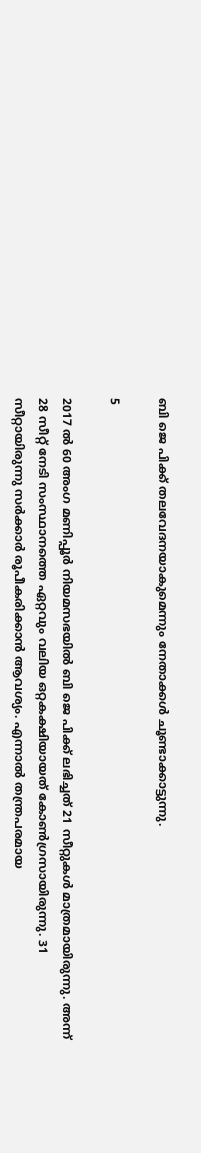ബി ജെ പിക്ക് തലവേദനയാകുമെന്നും നേതാക്കൾ ചൂണ്ടാക്കാട്ടുന്നു.

5

2017 ൽ 60 അംഗ മണിപ്പൂർ നിയമസഭയിൽ ബി ജെ പിക്ക് ലഭിച്ചത് 21 സീറ്റുകൾ മാത്രമായിരുന്നു. അന്ന് 28 സീറ്റ് നേടി സംസ്ഥാനത്തെ ഏറ്റവും വലിയ ഒറ്റകക്ഷിയായത് കോൺഗ്രസായിരുന്നു. 31 സീറ്റായിരുന്നു സർക്കാർ രൂപീകരിക്കാൻ ആവശ്യം. എന്നാൽ തന്ത്രപരമായ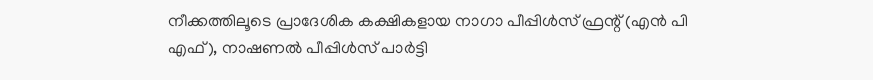നീക്കത്തിലൂടെ പ്രാദേശിക കക്ഷികളായ നാഗാ പീപ്പിൾസ് ഫ്രന്റ് (എൻ പി എഫ്), നാഷണൽ പീപ്പിൾസ് പാർട്ടി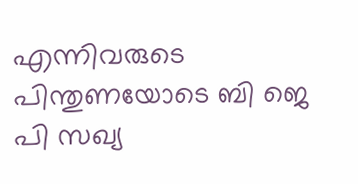എന്നിവരുടെ പിന്തുണയോടെ ബി ജെ പി സഖ്യ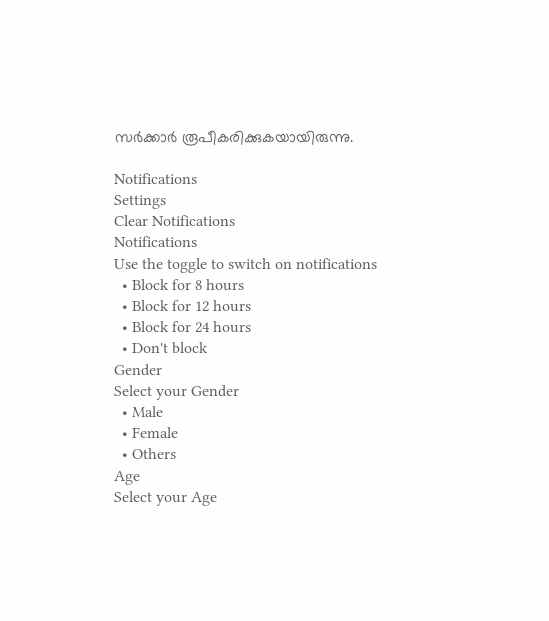സർക്കാർ രൂപീകരിക്കുകയായിരുന്നു.

Notifications
Settings
Clear Notifications
Notifications
Use the toggle to switch on notifications
  • Block for 8 hours
  • Block for 12 hours
  • Block for 24 hours
  • Don't block
Gender
Select your Gender
  • Male
  • Female
  • Others
Age
Select your Age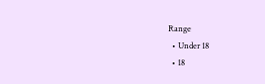Range
  • Under 18
  • 18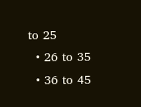to 25
  • 26 to 35
  • 36 to 45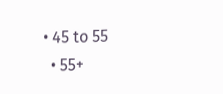• 45 to 55
  • 55+